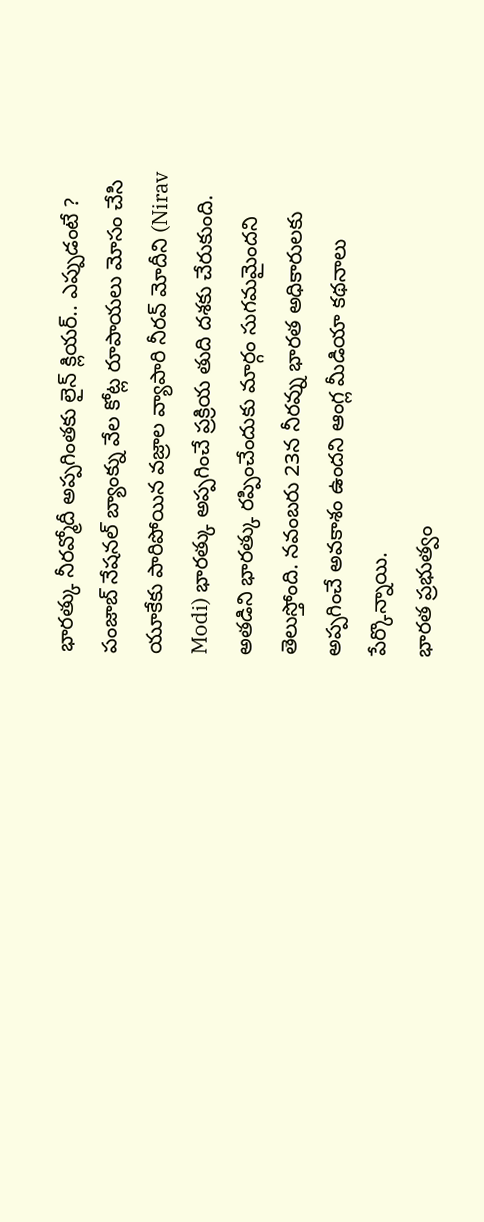భారత్కు నీరవ్మోదీ అప్పగింతకు లైన్ క్లియర్.. ఎప్పుడంటే ?
పంజాబ్ నేషనల్ బ్యాంక్ను వేల కోట్ల రూపాయలు మోసం చేసి యూకేకు పారిపోయిన వజ్రాల వ్యాపారి నీరవ్ మోదీని (Nirav Modi) భారత్కు అప్పగించే ప్రక్రియ తుది దశకు చేరుకుంది. అతడిని భారత్కు రప్పించేందుకు మార్గం సుగమమైందని తెలుస్తోంది. నవంబరు 23న నీరవ్ను భారత అధికారులకు అప్పగించే అవకాశం ఉందని ఆంగ్ల మీడియా కథనాలు పేర్కొన్నాయి.
భారత ప్రభుత్వం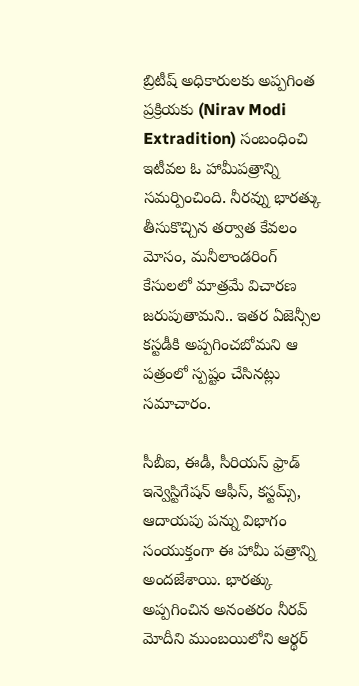బ్రిటీష్ అధికారులకు అప్పగింత ప్రక్రియకు (Nirav Modi Extradition) సంబంధించి ఇటీవల ఓ హామీపత్రాన్ని సమర్పించింది. నీరవ్ను భారత్కు తీసుకొచ్చిన తర్వాత కేవలం మోసం, మనీలాండరింగ్ కేసులలో మాత్రమే విచారణ జరుపుతామని.. ఇతర ఏజెన్సీల కస్టడీకి అప్పగించబోమని ఆ పత్రంలో స్పష్టం చేసినట్లు సమాచారం.

సీబీఐ, ఈడీ, సీరియస్ ఫ్రాడ్ ఇన్వెస్టిగేషన్ ఆఫీస్, కస్టమ్స్, ఆదాయపు పన్ను విభాగం సంయుక్తంగా ఈ హామీ పత్రాన్ని అందజేశాయి. భారత్కు అప్పగించిన అనంతరం నీరవ్ మోదీని ముంబయిలోని ఆర్థర్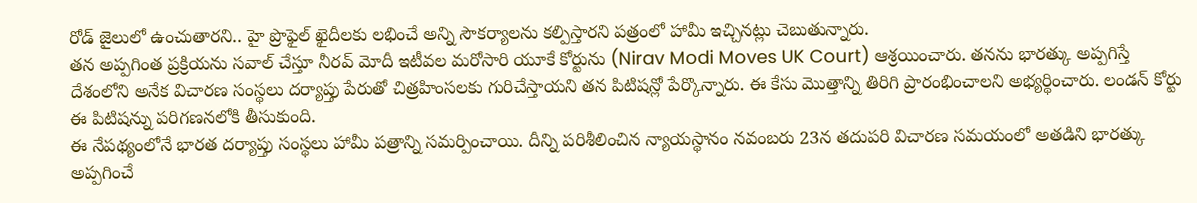రోడ్ జైలులో ఉంచుతారని.. హై ప్రొఫైల్ ఖైదీలకు లభించే అన్ని సౌకర్యాలను కల్పిస్తారని పత్రంలో హామీ ఇచ్చినట్లు చెబుతున్నారు.
తన అప్పగింత ప్రక్రియను సవాల్ చేస్తూ నీరవ్ మోదీ ఇటీవల మరోసారి యూకే కోర్టును (Nirav Modi Moves UK Court) ఆశ్రయించారు. తనను భారత్కు అప్పగిస్తే దేశంలోని అనేక విచారణ సంస్థలు దర్యాప్తు పేరుతో చిత్రహింసలకు గురిచేస్తాయని తన పిటిషన్లో పేర్కొన్నారు. ఈ కేసు మొత్తాన్ని తిరిగి ప్రారంభించాలని అభ్యర్థించారు. లండన్ కోర్టు ఈ పిటిషన్ను పరిగణనలోకి తీసుకుంది.
ఈ నేపథ్యంలోనే భారత దర్యాప్తు సంస్థలు హామీ పత్రాన్ని సమర్పించాయి. దీన్ని పరిశీలించిన న్యాయస్థానం నవంబరు 23న తదుపరి విచారణ సమయంలో అతడిని భారత్కు అప్పగించే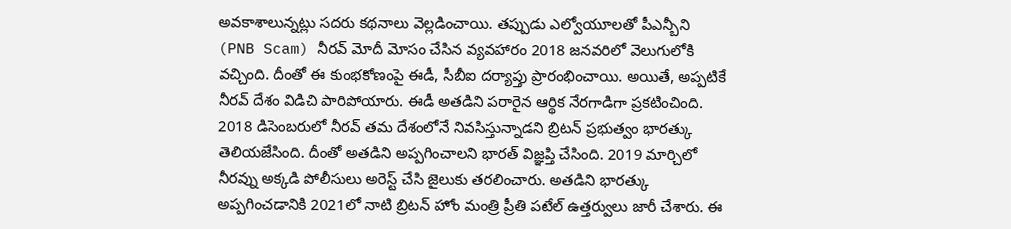అవకాశాలున్నట్లు సదరు కథనాలు వెల్లడించాయి. తప్పుడు ఎల్వోయూలతో పీఎన్బీని (PNB Scam) నీరవ్ మోదీ మోసం చేసిన వ్యవహారం 2018 జనవరిలో వెలుగులోకి వచ్చింది. దీంతో ఈ కుంభకోణంపై ఈడీ, సీబీఐ దర్యాప్తు ప్రారంభించాయి. అయితే, అప్పటికే నీరవ్ దేశం విడిచి పారిపోయారు. ఈడీ అతడిని పరారైన ఆర్థిక నేరగాడిగా ప్రకటించింది.
2018 డిసెంబరులో నీరవ్ తమ దేశంలోనే నివసిస్తున్నాడని బ్రిటన్ ప్రభుత్వం భారత్కు తెలియజేసింది. దీంతో అతడిని అప్పగించాలని భారత్ విజ్ఞప్తి చేసింది. 2019 మార్చిలో నీరవ్ను అక్కడి పోలీసులు అరెస్ట్ చేసి జైలుకు తరలించారు. అతడిని భారత్కు అప్పగించడానికి 2021లో నాటి బ్రిటన్ హోం మంత్రి ప్రీతి పటేల్ ఉత్తర్వులు జారీ చేశారు. ఈ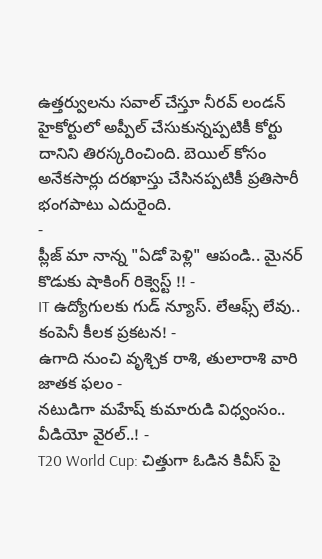ఉత్తర్వులను సవాల్ చేస్తూ నీరవ్ లండన్ హైకోర్టులో అప్పీల్ చేసుకున్నప్పటికీ కోర్టు దానిని తిరస్కరించింది. బెయిల్ కోసం అనేకసార్లు దరఖాస్తు చేసినప్పటికీ ప్రతిసారీ భంగపాటు ఎదురైంది.
-
ప్లీజ్ మా నాన్న "ఏడో పెళ్లి" ఆపండి.. మైనర్ కొడుకు షాకింగ్ రిక్వెస్ట్ !! -
IT ఉద్యోగులకు గుడ్ న్యూస్. లేఆఫ్స్ లేవు.. కంపెనీ కీలక ప్రకటన! -
ఉగాది నుంచి వృశ్చిక రాశి, తులారాశి వారి జాతక ఫలం -
నటుడిగా మహేష్ కుమారుడి విధ్వంసం.. వీడియో వైరల్..! -
T20 World Cup: చిత్తుగా ఓడిన కివీస్ పై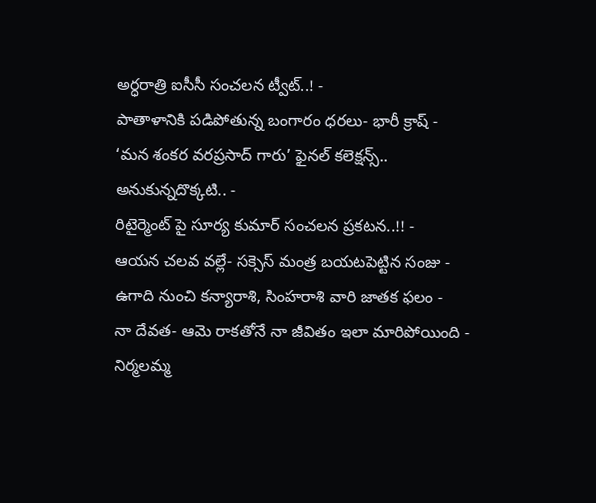అర్ధరాత్రి ఐసీసీ సంచలన ట్వీట్..! -
పాతాళానికి పడిపోతున్న బంగారం ధరలు- భారీ క్రాష్ -
‘మన శంకర వరప్రసాద్ గారు’ ఫైనల్ కలెక్షన్స్.. అనుకున్నదొక్కటి.. -
రిటైర్మెంట్ పై సూర్య కుమార్ సంచలన ప్రకటన..!! -
ఆయన చలవ వల్లే- సక్సెస్ మంత్ర బయటపెట్టిన సంజు -
ఉగాది నుంచి కన్యారాశి, సింహరాశి వారి జాతక ఫలం -
నా దేవత- ఆమె రాకతోనే నా జీవితం ఇలా మారిపోయింది -
నిర్మలమ్మ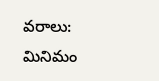వరాలు: మినిమం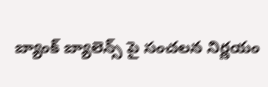బ్యాంక్ బ్యాలెన్స్ పై సంచలన నిర్ణయం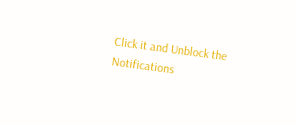Click it and Unblock the Notifications